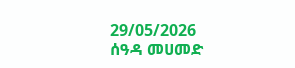29/05/2026
ሰዓዳ መሀመድ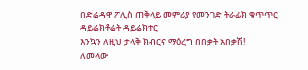በድሬዳዋ ፖሊስ ጠቅላይ መምሪያ የመንገድ ትራፊክ ቁጥጥር ዳይሬክቶሬት ዳይሬክተር
እንኳን ለዚህ ታላቅ ክብርና ማዕረግ በበቃት አበቃሽ!
ለመላው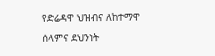የድሬዳዋ ህዝብና ለከተማዋ ሰላምና ደህንነት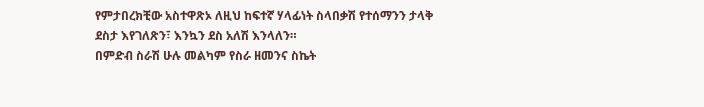የምታበረክቺው አስተዋጽኦ ለዚህ ከፍተኛ ሃላፊነት ስላበቃሽ የተሰማንን ታላቅ ደስታ እየገለጽን፣ እንኳን ደስ አለሽ እንላለን።
በምድብ ስራሽ ሁሉ መልካም የስራ ዘመንና ስኬት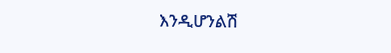እንዲሆንልሽ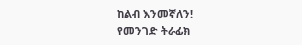ከልብ እንመኛለን!
የመንገድ ትራፊክ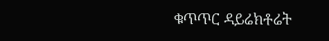ቁጥጥር ዳይሬክቶሬት